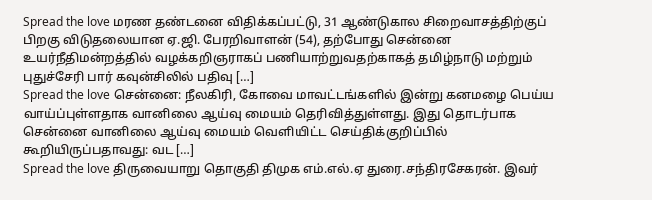Spread the love மரண தண்டனை விதிக்கப்பட்டு, 31 ஆண்டுகால சிறைவாசத்திற்குப் பிறகு விடுதலையான ஏ.ஜி. பேரறிவாளன் (54), தற்போது சென்னை உயர்நீதிமன்றத்தில் வழக்கறிஞராகப் பணியாற்றுவதற்காகத் தமிழ்நாடு மற்றும் புதுச்சேரி பார் கவுன்சிலில் பதிவு […]
Spread the love சென்னை: நீலகிரி, கோவை மாவட்டங்களில் இன்று கனமழை பெய்ய வாய்ப்புள்ளதாக வானிலை ஆய்வு மையம் தெரிவித்துள்ளது. இது தொடர்பாக சென்னை வானிலை ஆய்வு மையம் வெளியிட்ட செய்திக்குறிப்பில் கூறியிருப்பதாவது: வட […]
Spread the love திருவையாறு தொகுதி திமுக எம்.எல்.ஏ துரை.சந்திரசேகரன். இவர்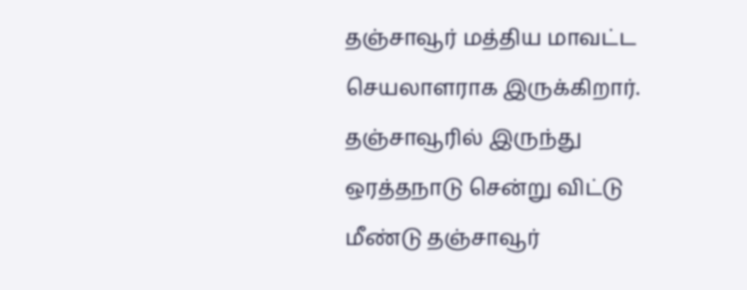தஞ்சாவூர் மத்திய மாவட்ட செயலாளராக இருக்கிறார். தஞ்சாவூரில் இருந்து ஒரத்தநாடு சென்று விட்டு மீண்டு தஞ்சாவூர்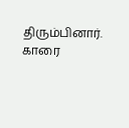திரும்பினார். காரை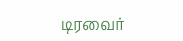டிரவைர்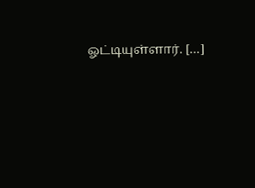ஓட்டியுள்ளார். […]